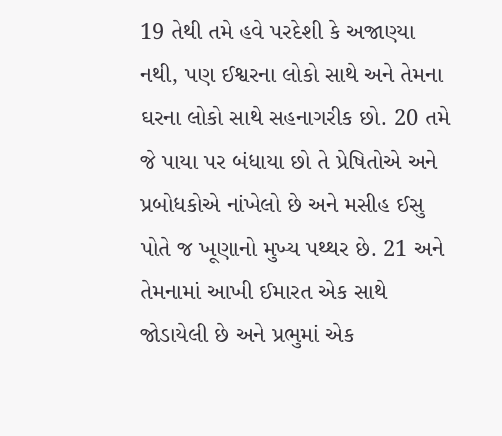19 તેથી તમે હવે પરદેશી કે અજાણ્યા નથી, પણ ઈશ્વરના લોકો સાથે અને તેમના ઘરના લોકો સાથે સહનાગરીક છો. 20 તમે જે પાયા પર બંધાયા છો તે પ્રેષિતોએ અને પ્રબોધકોએ નાંખેલો છે અને મસીહ ઈસુ પોતે જ ખૂણાનો મુખ્ય પથ્થર છે. 21 અને તેમનામાં આખી ઈમારત એક સાથે જોડાયેલી છે અને પ્રભુમાં એક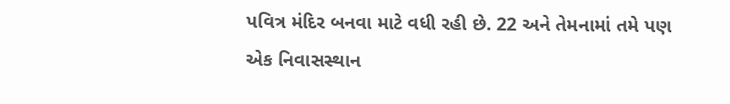પવિત્ર મંદિર બનવા માટે વધી રહી છે. 22 અને તેમનામાં તમે પણ એક નિવાસસ્થાન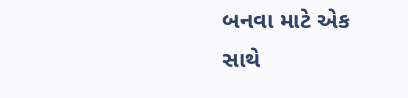બનવા માટે એક સાથે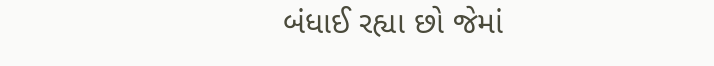બંધાઈ રહ્યા છો જેમાં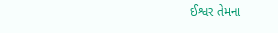ઈશ્વર તેમના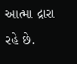આત્મા દ્રારા રહે છે.